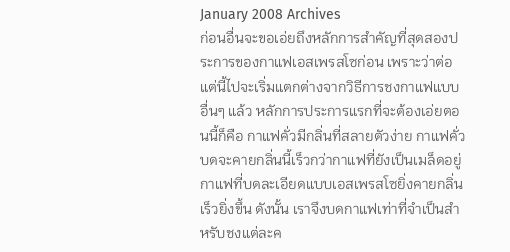January 2008 Archives
ก่อนอื่นจะขอเอ่ยถึงหลักการสำคัญที่สุดสองประการของกาแฟเอสเพรสโซก่อน เพราะว่าต่อแต่นี้ไปจะเริ่มแตกต่างจากวิธีการชงกาแฟแบบอื่นๆ แล้ว หลักการประการแรกที่จะต้องเอ่ยตอนนี้ก็คือ กาแฟคั่วมีกลิ่นที่สลายตัวง่าย กาแฟคั่วบดจะคายกลิ่นนี้เร็วกว่ากาแฟที่ยังเป็นเมล็ดอยู่ กาแฟที่บดละเอียดแบบเอสเพรสโซยิ่งคายกลิ่นเร็วยิ่งขึ้น ดังนั้น เราจึงบดกาแฟเท่าที่จำเป็นสำหรับชงแต่ละค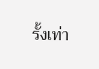รั้งเท่า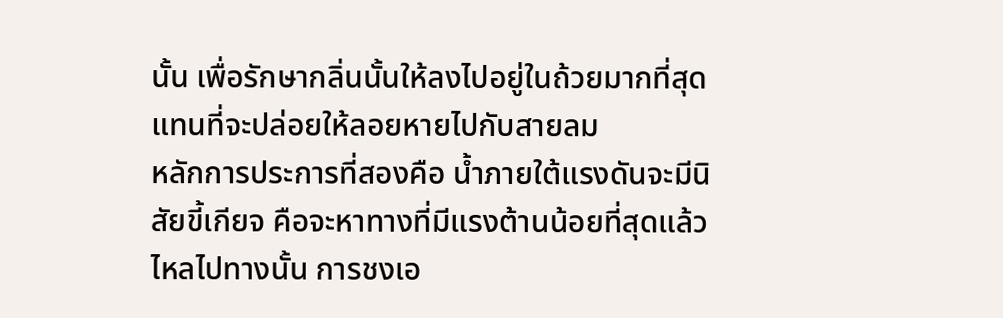นั้น เพื่อรักษากลิ่นนั้นให้ลงไปอยู่ในถ้วยมากที่สุด แทนที่จะปล่อยให้ลอยหายไปกับสายลม
หลักการประการที่สองคือ น้ำภายใต้แรงดันจะมีนิสัยขี้เกียจ คือจะหาทางที่มีแรงต้านน้อยที่สุดแล้วไหลไปทางนั้น การชงเอ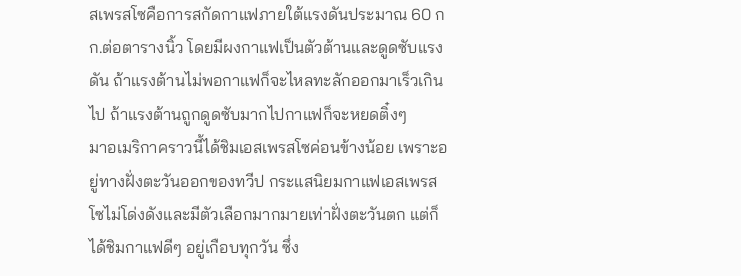สเพรสโซคือการสกัดกาแฟภายใต้แรงดันประมาณ 60 กก.ต่อตารางนิ้ว โดยมีผงกาแฟเป็นตัวต้านและดูดซับแรงดัน ถ้าแรงต้านไม่พอกาแฟก็จะไหลทะลักออกมาเร็วเกินไป ถ้าแรงต้านถูกดูดซับมากไปกาแฟก็จะหยดติ๋งๆ
มาอเมริกาคราวนี้ได้ชิมเอสเพรสโซค่อนข้างน้อย เพราะอยู่ทางฝั่งตะวันออกของทวีป กระแสนิยมกาแฟเอสเพรสโซไม่โด่งดังและมีตัวเลือกมากมายเท่าฝั่งตะวันตก แต่ก็ได้ชิมกาแฟดีๆ อยู่เกือบทุกวัน ซึ่ง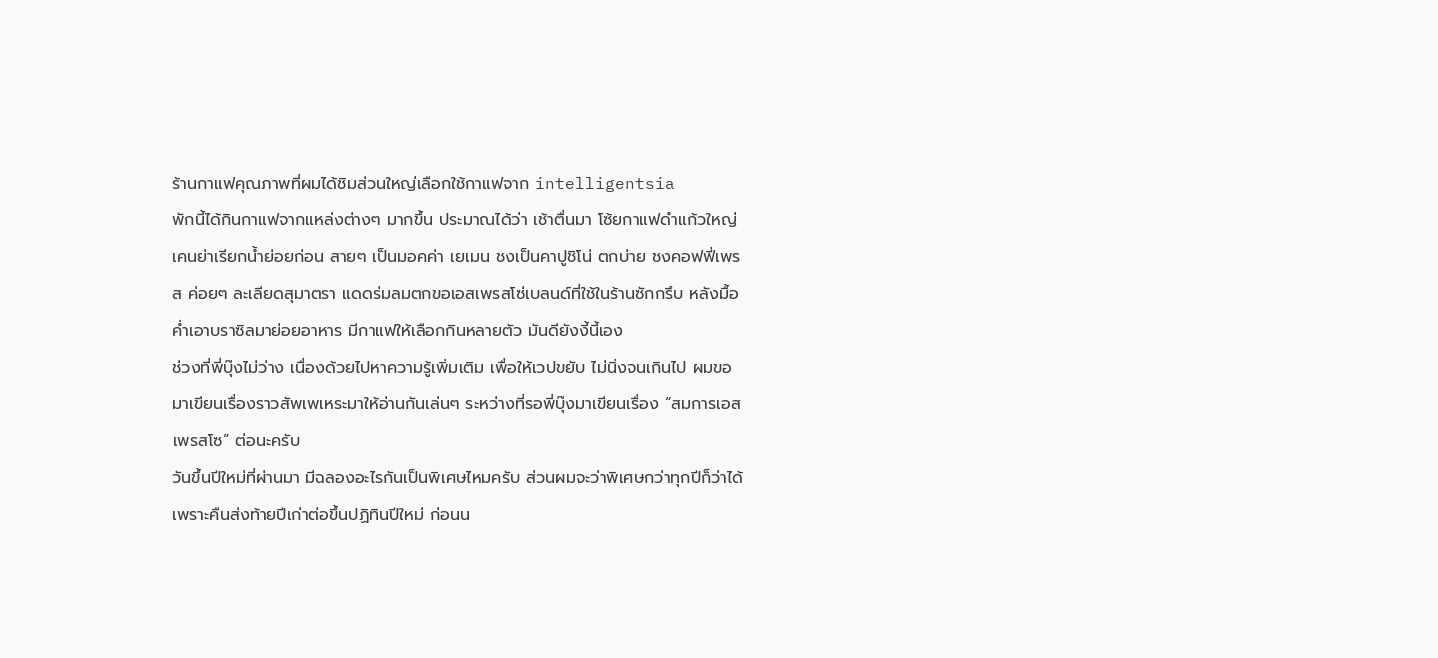ร้านกาแฟคุณภาพที่ผมได้ชิมส่วนใหญ่เลือกใช้กาแฟจาก intelligentsia
พักนี้ได้กินกาแฟจากแหล่งต่างๆ มากขึ้น ประมาณได้ว่า เช้าตื่นมา โซ้ยกาแฟดำแก้วใหญ่เคนย่าเรียกน้ำย่อยก่อน สายๆ เป็นมอคค่า เยเมน ชงเป็นคาปูชิโน่ ตกบ่าย ชงคอฟฟี่เพรส ค่อยๆ ละเลียดสุมาตรา แดดร่มลมตกขอเอสเพรสโซ่เบลนด์ที่ใช้ในร้านซักกรึบ หลังมื้อค่ำเอาบราซิลมาย่อยอาหาร มีกาแฟให้เลือกกินหลายตัว มันดียังงี้นี้เอง
ช่วงที่พี่บุ๊งไม่ว่าง เนื่องด้วยไปหาความรู้เพิ่มเติม เพื่อให้เวปขยับ ไม่นิ่งจนเกินไป ผมขอมาเขียนเรื่องราวสัพเพเหระมาให้อ่านกันเล่นๆ ระหว่างที่รอพี่บุ๊งมาเขียนเรื่อง “สมการเอสเพรสโซ” ต่อนะครับ
วันขึ้นปีใหม่ที่ผ่านมา มีฉลองอะไรกันเป็นพิเศษไหมครับ ส่วนผมจะว่าพิเศษกว่าทุกปีก็ว่าได้ เพราะคืนส่งท้ายปีเก่าต่อขึ้นปฏิทินปีใหม่ ก่อนน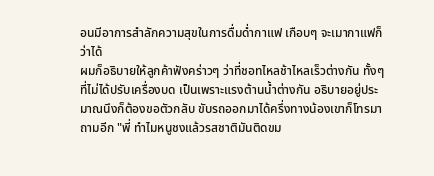อนมีอาการสำลักความสุขในการดื่มด่ำกาแฟ เกือบๆ จะเมากาแฟก็ว่าได้
ผมก็อธิบายให้ลูกค้าฟังคร่าวๆ ว่าที่ชอทไหลช้าไหลเร็วต่างกัน ทั้งๆ ที่ไม่ได้ปรับเครื่องบด เป็นเพราะแรงต้านน้ำต่างกัน อธิบายอยู่ประมาณนึงก็ต้องขอตัวกลับ ขับรถออกมาได้ครึ่งทางน้องเขาก็โทรมาถามอีก "พี่ ทำไมหนูชงแล้วรสชาติมันติดขม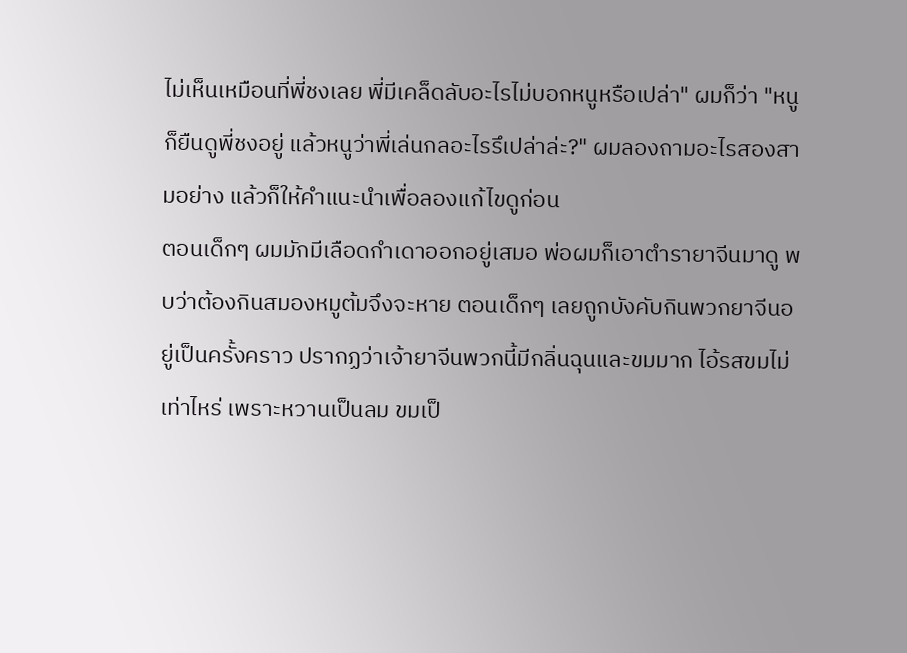ไม่เห็นเหมือนที่พี่ชงเลย พี่มีเคล็ดลับอะไรไม่บอกหนูหรือเปล่า" ผมก็ว่า "หนูก็ยืนดูพี่ชงอยู่ แล้วหนูว่าพี่เล่นกลอะไรรึเปล่าล่ะ?" ผมลองถามอะไรสองสามอย่าง แล้วก็ให้คำแนะนำเพื่อลองแก้ไขดูก่อน
ตอนเด็กๆ ผมมักมีเลือดกำเดาออกอยู่เสมอ พ่อผมก็เอาตำรายาจีนมาดู พบว่าต้องกินสมองหมูต้มจึงจะหาย ตอนเด็กๆ เลยถูกบังคับกินพวกยาจีนอยู่เป็นครั้งคราว ปรากฏว่าเจ้ายาจีนพวกนี้มีกลิ่นฉุนและขมมาก ไอ้รสขมไม่เท่าไหร่ เพราะหวานเป็นลม ขมเป็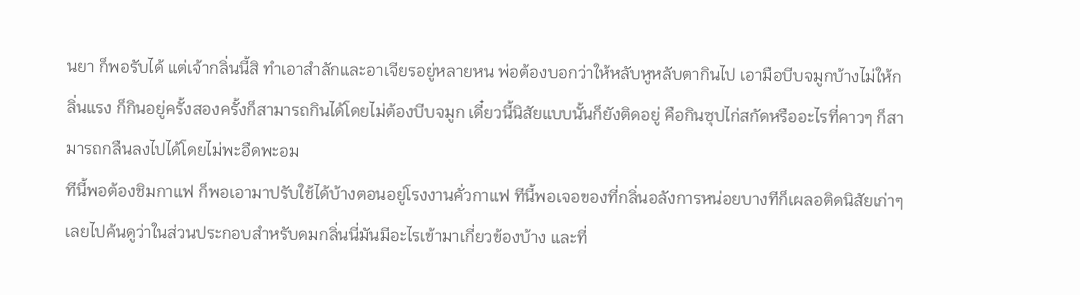นยา ก็พอรับได้ แต่เจ้ากลิ่นนี้สิ ทำเอาสำลักและอาเจียรอยู่หลายหน พ่อต้องบอกว่าให้หลับหูหลับตากินไป เอามือบีบจมูกบ้างไม่ให้กลิ่นแรง ก็กินอยู่ครั้งสองครั้งก็สามารถกินได้โดยไม่ต้องบีบจมูก เดี๋ยวนี้นิสัยแบบนั้นก็ยังติดอยู่ คือกินซุปไก่สกัดหรืออะไรที่คาวๆ ก็สามารถกลืนลงไปได้โดยไม่พะอืดพะอม
ทีนี้พอต้องชิมกาแฟ ก็พอเอามาปรับใช้ได้บ้างตอนอยู่โรงงานคั่วกาแฟ ทีนี้พอเจอของที่กลิ่นอลังการหน่อยบางทีก็เผลอติดนิสัยเก่าๆ เลยไปค้นดูว่าในส่วนประกอบสำหรับดมกลิ่นนี่มันมีอะไรเข้ามาเกี่ยวข้องบ้าง และที่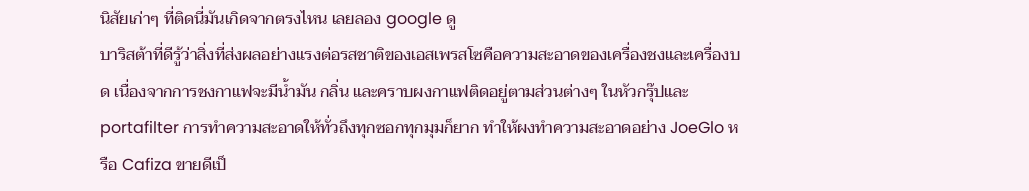นิสัยเก่าๆ ที่ติดนี่มันเกิดจากตรงไหน เลยลอง google ดู
บาริสต้าที่ดีรู้ว่าสิ่งที่ส่งผลอย่างแรงต่อรสชาติของเอสเพรสโซคือความสะอาดของเครื่องชงและเครื่องบด เนื่องจากการชงกาแฟจะมีน้ำมัน กลิ่น และคราบผงกาแฟติดอยู่ตามส่วนต่างๆ ในหัวกรุ๊ปและ portafilter การทำความสะอาดให้ทั่วถึงทุกซอกทุกมุมก็ยาก ทำให้ผงทำความสะอาดอย่าง JoeGlo หรือ Cafiza ขายดีเป็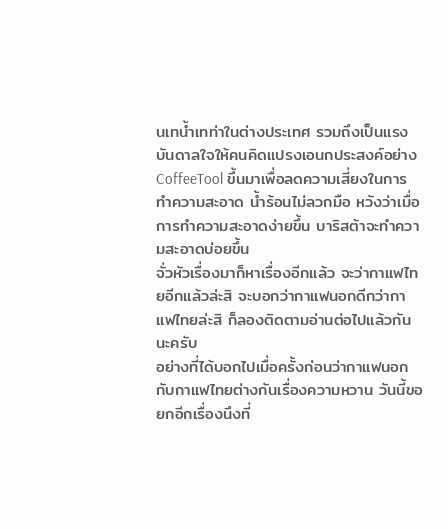นเทน้ำเทท่าในต่างประเทศ รวมถึงเป็นแรงบันดาลใจให้คนคิดแปรงเอนกประสงค์อย่าง CoffeeTool ขึ้นมาเพื่อลดความเสี่ยงในการทำความสะอาด น้ำร้อนไม่ลวกมือ หวังว่าเมื่อการทำความสะอาดง่ายขึ้น บาริสต้าจะทำความสะอาดบ่อยขึ้น
จั่วหัวเรื่องมาก็หาเรื่องอีกแล้ว จะว่ากาแฟไทยอีกแล้วล่ะสิ จะบอกว่ากาแฟนอกดีกว่ากาแฟไทยล่ะสิ ก็ลองติดตามอ่านต่อไปแล้วกันนะครับ
อย่างที่ได้บอกไปเมื่อครั้งก่อนว่ากาแฟนอกกับกาแฟไทยต่างกันเรื่องความหวาน วันนี้ขอยกอีกเรื่องนึงที่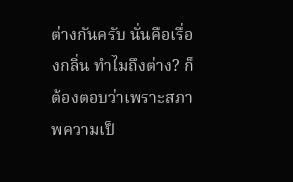ต่างกันครับ นั่นคือเรื่องกลิ่น ทำไมถึงต่าง? ก็ต้องตอบว่าเพราะสภาพความเป็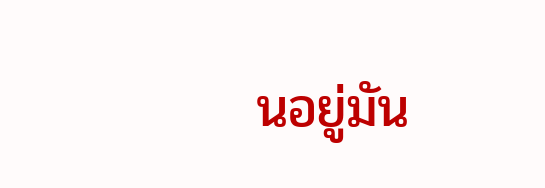นอยู่มัน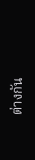ต่างกัน